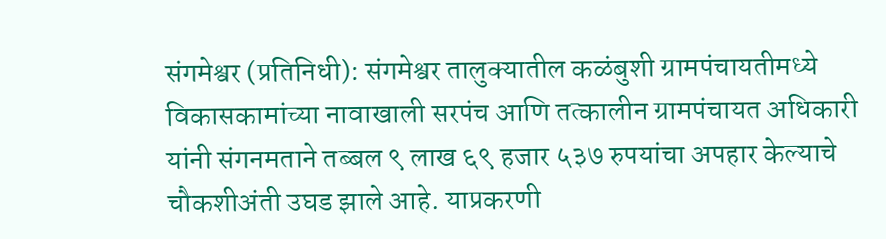संगमेश्वर (प्रतिनिधी): संगमेश्वर तालुक्यातील कळंबुशी ग्रामपंचायतीमध्ये विकासकामांच्या नावाखाली सरपंच आणि तत्कालीन ग्रामपंचायत अधिकारी यांनी संगनमताने तब्बल ९ लाख ६९ हजार ५३७ रुपयांचा अपहार केल्याचे चौकशीअंती उघड झाले आहे. याप्रकरणी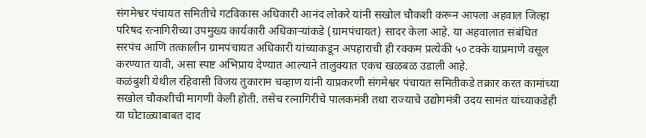संगमेश्वर पंचायत समितीचे गटविकास अधिकारी आनंद लोकरे यांनी सखोल चौकशी करून आपला अहवाल जिल्हा परिषद रत्नागिरीच्या उपमुख्य कार्यकारी अधिकाऱ्यांकडे (ग्रामपंचायत) सादर केला आहे. या अहवालात संबंधित सरपंच आणि तत्कालीन ग्रामपंचायत अधिकारी यांच्याकडून अपहाराची ही रक्कम प्रत्येकी ५० टक्के याप्रमाणे वसूल करण्यात यावी, असा स्पष्ट अभिप्राय देण्यात आल्याने तालुक्यात एकच खळबळ उडाली आहे.
कळंबुशी येथील रहिवासी विजय तुकाराम चव्हाण यांनी याप्रकरणी संगमेश्वर पंचायत समितीकडे तक्रार करत कामांच्या सखोल चौकशीची मागणी केली होती. तसेच रत्नागिरीचे पालकमंत्री तथा राज्याचे उद्योगमंत्री उदय सामंत यांच्याकडेही या घोटाळ्याबाबत दाद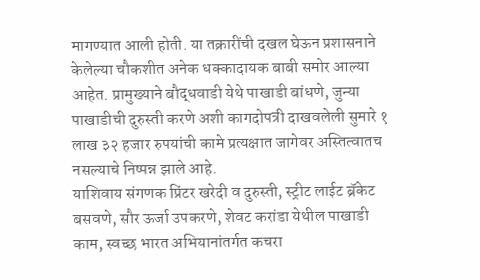मागण्यात आली होती. या तक्रारींची दखल घेऊन प्रशासनाने केलेल्या चौकशीत अनेक धक्कादायक बाबी समोर आल्या आहेत. प्रामुख्याने बौद्धवाडी येथे पाखाडी बांधणे, जुन्या पाखाडीची दुरुस्ती करणे अशी कागदोपत्री दाखवलेली सुमारे १ लाख ३२ हजार रुपयांची कामे प्रत्यक्षात जागेवर अस्तित्वातच नसल्याचे निष्पन्न झाले आहे.
याशिवाय संगणक प्रिंटर खरेदी व दुरुस्ती, स्ट्रीट लाईट ब्रॅकेट बसवणे, सौर ऊर्जा उपकरणे, शेवट करांडा येथील पाखाडी काम, स्वच्छ भारत अभियानांतर्गत कचरा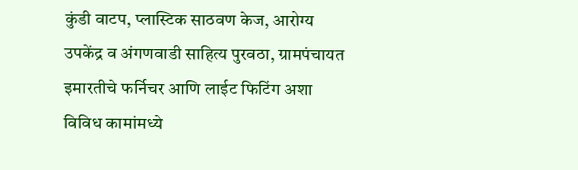कुंडी वाटप, प्लास्टिक साठवण केज, आरोग्य उपकेंद्र व अंगणवाडी साहित्य पुरवठा, ग्रामपंचायत इमारतीचे फर्निचर आणि लाईट फिटिंग अशा विविध कामांमध्ये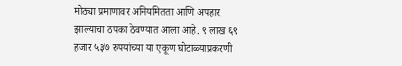मोठ्या प्रमाणावर अनियमितता आणि अपहार झाल्याचा ठपका ठेवण्यात आला आहे. ९ लाख ६९ हजार ५३७ रुपयांच्या या एकूण घोटाळ्याप्रकरणी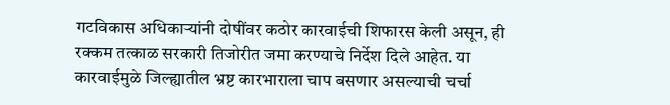गटविकास अधिकाऱ्यांनी दोषींवर कठोर कारवाईची शिफारस केली असून, ही रक्कम तत्काळ सरकारी तिजोरीत जमा करण्याचे निर्देश दिले आहेत. या कारवाईमुळे जिल्ह्यातील भ्रष्ट कारभाराला चाप बसणार असल्याची चर्चा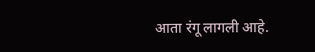आता रंगू लागली आहे.